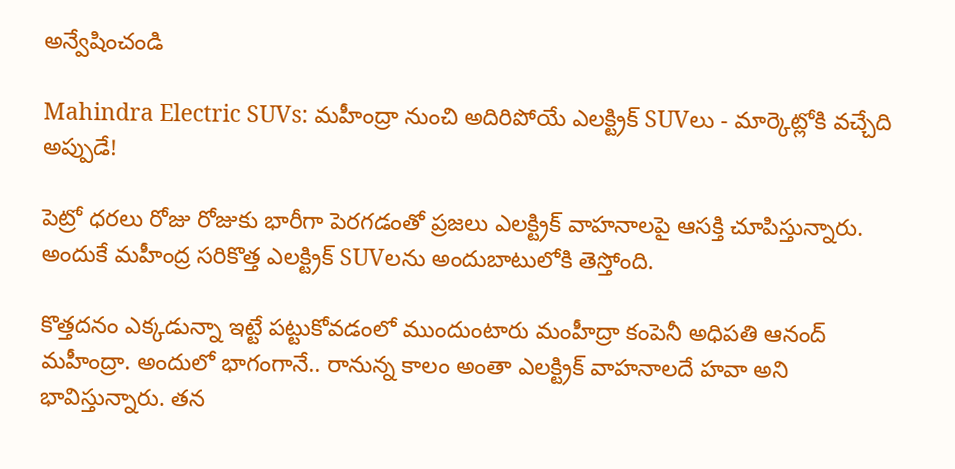అన్వేషించండి

Mahindra Electric SUVs: మహీంద్రా నుంచి అదిరిపోయే ఎలక్ట్రిక్ SUVలు - మార్కెట్లోకి వచ్చేది అప్పుడే!

పెట్రో ధరలు రోజు రోజుకు భారీగా పెరగడంతో ప్రజలు ఎలక్ట్రిక్ వాహనాలపై ఆసక్తి చూపిస్తున్నారు. అందుకే మహీంద్ర సరికొత్త ఎలక్ట్రిక్ SUVలను అందుబాటులోకి తెస్తోంది.

కొత్తదనం ఎక్కడున్నా ఇట్టే పట్టుకోవడంలో ముందుంటారు మంహీద్రా కంపెనీ అధిపతి ఆనంద్ మహీంద్రా. అందులో భాగంగానే.. రానున్న కాలం అంతా ఎలక్ట్రిక్ వాహనాలదే హవా అని భావిస్తున్నారు. తన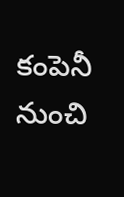కంపెనీ నుంచి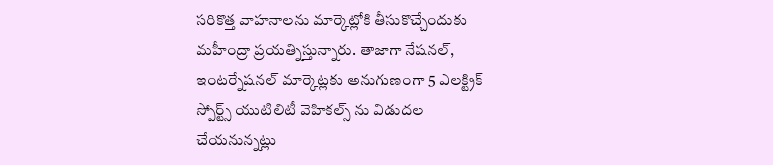సరికొత్త వాహనాలను మార్కెట్లోకి తీసుకొచ్చేందుకు మహీంద్రా ప్రయత్నిస్తున్నారు. తాజాగా నేషనల్, ఇంటర్నేషనల్ మార్కెట్లకు అనుగుణంగా 5 ఎలక్ట్రిక్ స్పోర్ట్స్ యుటిలిటీ వెహికల్స్ ను విడుదల చేయనున్నట్లు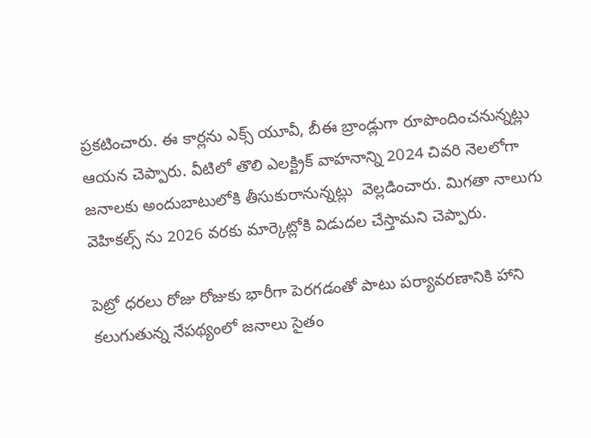ప్రకటించారు. ఈ కార్లను ఎక్స్ యూవీ, బీఈ బ్రాండ్లుగా రూపొందించనున్నట్లు ఆయన చెప్పారు. వీటిలో తొలి ఎలక్ట్రిక్ వాహనాన్ని 2024 చివరి నెలలోగా జనాలకు అందుబాటులోకి తీసుకురానున్నట్లు  వెల్లడించారు. మిగతా నాలుగు వెహికల్స్ ను 2026 వరకు మార్కెట్లోకి విడుదల చేస్తామని చెప్పారు.

పెట్రో ధరలు రోజు రోజుకు భారీగా పెరగడంతో పాటు పర్యావరణానికి హాని కలుగుతున్న నేపథ్యంలో జనాలు సైతం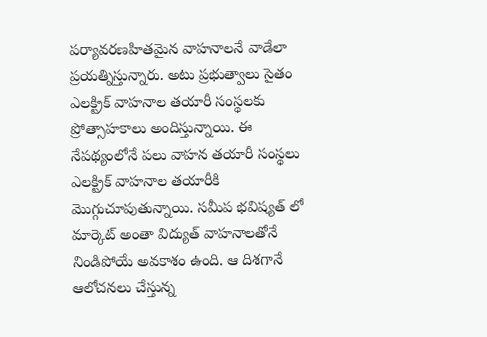పర్యావరణహితమైన వాహనాలనే వాడేలా ప్రయత్నిస్తున్నారు. అటు ప్రభుత్వాలు సైతం ఎలక్ట్రిక్ వాహనాల తయారీ సంస్థలకు ప్రోత్సాహకాలు అందిస్తున్నాయి. ఈ నేపథ్యంలోనే పలు వాహన తయారీ సంస్థలు ఎలక్ట్రిక్ వాహనాల తయారీకి మొగ్గుచూపుతున్నాయి. సమీప భవిష్యత్ లో మార్కెట్ అంతా విద్యుత్ వాహనాలతోనే నిండిపోయే అవకాశం ఉంది. ఆ దిశగానే ఆలోచనలు చేస్తున్న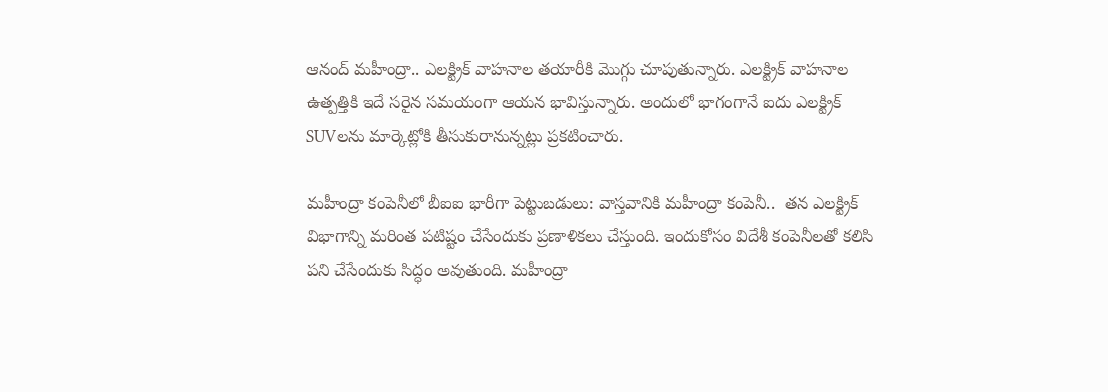ఆనంద్ మహీంద్రా.. ఎలక్ట్రిక్ వాహనాల తయారీకి మొగ్గు చూపుతున్నారు. ఎలక్ట్రిక్ వాహనాల ఉత్పత్తికి ఇదే సరైన సమయంగా ఆయన భావిస్తున్నారు. అందులో భాగంగానే ఐదు ఎలక్ట్రిక్ SUVలను మార్కెట్లోకి తీసుకురానున్నట్లు ప్రకటించారు.

మహీంద్రా కంపెనీలో బీఐఐ భారీగా పెట్టుబడులు: వాస్తవానికి మహీంద్రా కంపెనీ..  తన ఎలక్ట్రిక్ విభాగాన్ని మరింత పటిష్టం చేసేందుకు ప్రణాళికలు చేస్తుంది. ఇందుకోసం విదేశీ కంపెనీలతో కలిసి పని చేసేందుకు సిద్ధం అవుతుంది. మహీంద్రా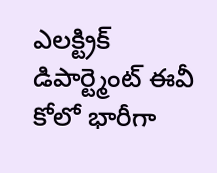ఎలక్ట్రిక్ డిపార్ట్మెంట్ ఈవీ కోలో భారీగా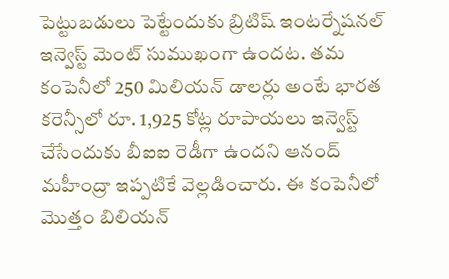పెట్టుబడులు పెట్టేందుకు బ్రిటిష్ ఇంటర్నేషనల్ ఇన్వెస్ట్ మెంట్ సుముఖంగా ఉందట. తమ కంపెనీలో 250 మిలియన్ డాలర్లు అంటే భారత కరెన్సీలో రూ. 1,925 కోట్ల రూపాయలు ఇన్వెస్ట్ చేసేందుకు బీఐఐ రెడీగా ఉందని ఆనంద్ మహీంద్రా ఇప్పటికే వెల్లడించారు. ఈ కంపెనీలో మొత్తం బిలియన్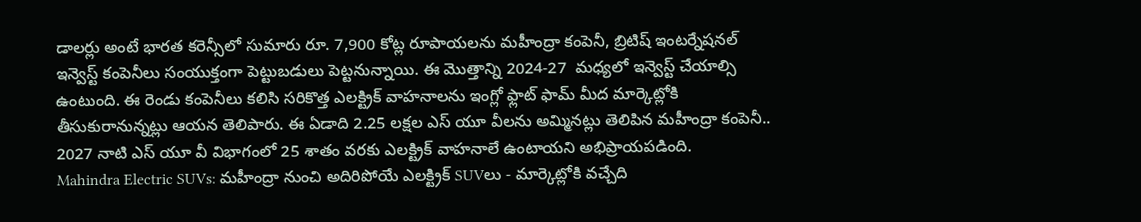డాలర్లు అంటే భారత కరెన్సీలో సుమారు రూ. 7,900 కోట్ల రూపాయలను మహీంద్రా కంపెనీ, బ్రిటిష్ ఇంటర్నేషనల్ ఇన్వెస్ట్ కంపెనీలు సంయుక్తంగా పెట్టుబడులు పెట్టనున్నాయి. ఈ మొత్తాన్ని 2024-27  మధ్యలో ఇన్వెస్ట్ చేయాల్సి ఉంటుంది. ఈ రెండు కంపెనీలు కలిసి సరికొత్త ఎలక్ట్రిక్ వాహనాలను ఇంగ్లో ఫ్లాట్ ఫామ్ మీద మార్కెట్లోకి తీసుకురానున్నట్లు ఆయన తెలిపారు. ఈ ఏడాది 2.25 లక్షల ఎస్ యూ వీలను అమ్మినట్లు తెలిపిన మహీంద్రా కంపెనీ.. 2027 నాటి ఎస్ యూ వీ విభాగంలో 25 శాతం వరకు ఎలక్ట్రిక్ వాహనాలే ఉంటాయని అభిప్రాయపడింది.
Mahindra Electric SUVs: మహీంద్రా నుంచి అదిరిపోయే ఎలక్ట్రిక్ SUVలు - మార్కెట్లోకి వచ్చేది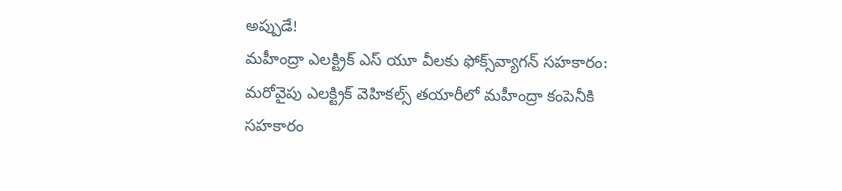అప్పుడే!
మహీంద్రా ఎలక్ట్రిక్ ఎస్ యూ వీలకు ఫోక్స్‌వ్యాగన్‌ సహకారం: మరోవైపు ఎలక్ట్రిక్ వెహికల్స్ తయారీలో మహీంద్రా కంపెనీకి సహకారం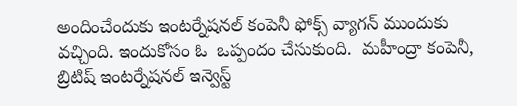అందించేందుకు ఇంటర్నేషనల్ కంపెనీ ఫోక్స్ వ్యాగన్ ముందుకు వచ్చింది. ఇందుకోసం ఓ  ఒప్పందం చేసుకుంది.  మహీంద్రా కంపెనీ, బ్రిటిష్ ఇంటర్నేషనల్ ఇన్వెస్ట్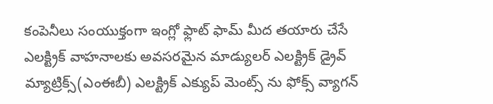కంపెనీలు సంయుక్తంగా ఇంగ్లో ఫ్లాట్ ఫామ్ మీద తయారు చేసే ఎలక్ట్రిక్ వాహనాలకు అవసరమైన మాడ్యులర్‌ ఎలక్ట్రిక్‌ డ్రైవ్‌ మ్యాట్రిక్స్‌(ఎంఈబీ) ఎలక్ట్రిక్ ఎక్యుప్ మెంట్స్ ను ఫోక్స్ వ్యాగన్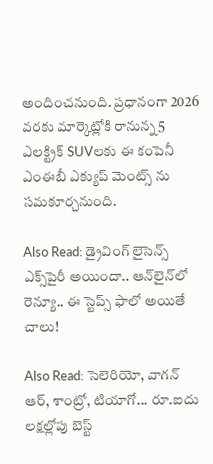అందించనుంది. ప్రధానంగా 2026 వరకు మార్కెట్లోకి రానున్న 5 ఎలక్ట్రిక్ SUVలకు ఈ కంపెనీ ఎంఈబీ ఎక్యుప్ మెంట్స్ ను సమకూర్చనుంది.

Also Read: డ్రైవింగ్ లైసెన్స్ ఎక్స్‌పైరీ అయిందా.. ఆన్‌లైన్‌లో రెన్యూ.. ఈ స్టెప్స్ ఫాలో అయితే చాలు!

Also Read: సెలెరియో, వాగన్ ఆర్, శాంట్రో, టియాగో... రూ.ఐదు లక్షల్లోపు బెస్ట్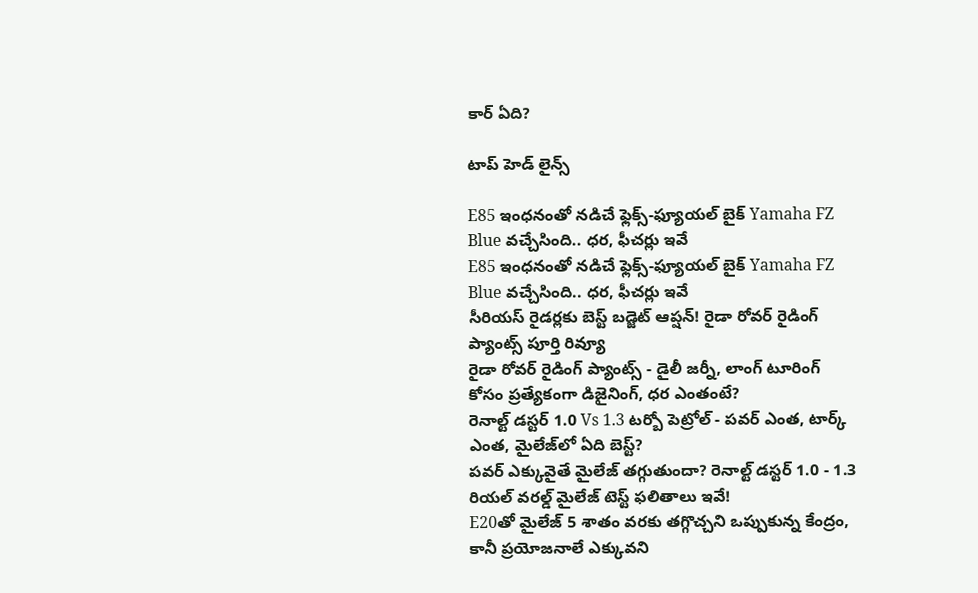కార్ ఏది?

టాప్ హెడ్ లైన్స్

E85 ఇంధనంతో నడిచే ఫ్లెక్స్-ఫ్యూయల్ బైక్‌ Yamaha FZ Blue వచ్చేసింది.. ధర, ఫీచర్లు ఇవే
E85 ఇంధనంతో నడిచే ఫ్లెక్స్-ఫ్యూయల్ బైక్‌ Yamaha FZ Blue వచ్చేసింది.. ధర, ఫీచర్లు ఇవే
సీరియస్‌ రైడర్లకు బెస్ట్ బడ్జెట్ ఆప్షన్‌! రైడా రోవర్ రైడింగ్ ప్యాంట్స్ పూర్తి రివ్యూ
రైడా రోవర్ రైడింగ్ ప్యాంట్స్ - డైలీ జర్నీ, లాంగ్‌ టూరింగ్‌ కోసం ప్రత్యేకంగా డిజైనింగ్‌, ధర ఎంతంటే?
రెనాల్ట్ డస్టర్ 1.0 Vs 1.3 టర్బో పెట్రోల్ - పవర్‌ ఎంత, టార్క్‌ ఎంత, మైలేజ్‌లో ఏది బెస్ట్?
పవర్ ఎక్కువైతే మైలేజ్ తగ్గుతుందా? రెనాల్ట్ డస్టర్ 1.0 - 1.3 రియల్‌ వరల్డ్‌ మైలేజ్‌ టెస్ట్‌ ఫలితాలు ఇవే!
E20తో మైలేజ్‌ 5 శాతం వరకు తగ్గొచ్చని ఒప్పుకున్న కేంద్రం, కానీ ప్రయోజనాలే ఎక్కువని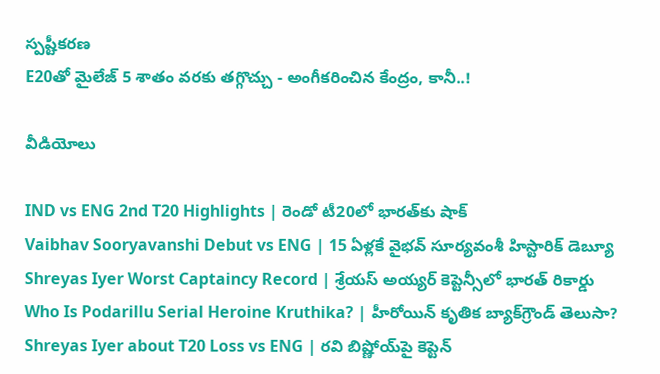స్పష్టీకరణ
E20తో మైలేజ్ 5 శాతం వరకు తగ్గొచ్చు - అంగీకరించిన కేంద్రం, కానీ..!

వీడియోలు

IND vs ENG 2nd T20 Highlights | రెండో టీ20లో భారత్‌కు షాక్
Vaibhav Sooryavanshi Debut vs ENG | 15 ఏళ్లకే వైభవ్ సూర్యవంశీ హిస్టారిక్ డెబ్యూ
Shreyas Iyer Worst Captaincy Record | శ్రేయస్ అయ్యర్ కెప్టెన్సీలో భారత్ రికార్డు
Who Is Podarillu Serial Heroine Kruthika? | హీరోయిన్ కృతిక బ్యాక్‌గ్రౌండ్ తెలుసా?
Shreyas Iyer about T20 Loss vs ENG | రవి బిష్ణోయ్‌పై కెప్టెన్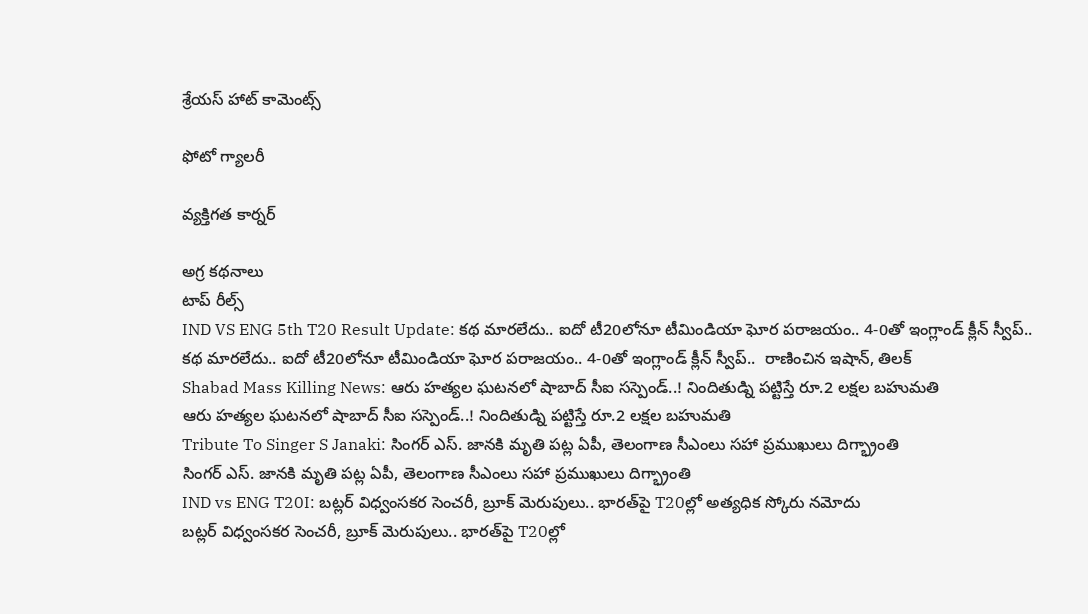శ్రేయస్ హాట్ కామెంట్స్

ఫోటో గ్యాలరీ

వ్యక్తిగత కార్నర్

అగ్ర కథనాలు
టాప్ రీల్స్
IND VS ENG 5th T20 Result Update: క‌థ మార‌లేదు.. ఐదో టీ20లోనూ టీమిండియా ఘోర ప‌రాజ‌యం.. 4-0తో ఇంగ్లాండ్ క్లీన్ స్వీప్..
క‌థ మార‌లేదు.. ఐదో టీ20లోనూ టీమిండియా ఘోర ప‌రాజ‌యం.. 4-0తో ఇంగ్లాండ్ క్లీన్ స్వీప్..  రాణించిన ఇషాన్, తిలక్
Shabad Mass Killing News: ఆరు హత్యల ఘటనలో షాబాద్ సీఐ సస్పెండ్..! నిందితుడ్ని పట్టిస్తే రూ.2 లక్షల బహుమతి
ఆరు హత్యల ఘటనలో షాబాద్ సీఐ సస్పెండ్..! నిందితుడ్ని పట్టిస్తే రూ.2 లక్షల బహుమతి
Tribute To Singer S Janaki: సింగర్ ఎస్. జానకి మృతి పట్ల ఏపీ, తెలంగాణ సీఎంలు సహా ప్రముఖులు దిగ్భ్రాంతి
సింగర్ ఎస్. జానకి మృతి పట్ల ఏపీ, తెలంగాణ సీఎంలు సహా ప్రముఖులు దిగ్భ్రాంతి
IND vs ENG T20I: బట్లర్ విధ్వంసకర సెంచరీ, బ్రూక్ మెరుపులు.. భారత్‌పై T20ల్లో అత్యధిక స్కోరు నమోదు
బట్లర్ విధ్వంసకర సెంచరీ, బ్రూక్ మెరుపులు.. భారత్‌పై T20ల్లో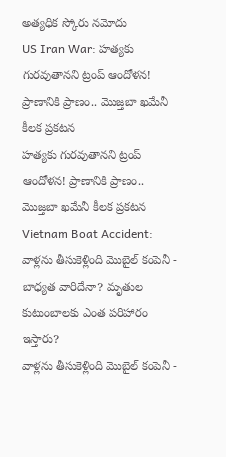అత్యధిక స్కోరు నమోదు
US Iran War: హత్యకు గురవుతానని ట్రంప్ ఆందోళన! ప్రాణానికి ప్రాణం.. మొజ్తబా ఖమేనీ కీలక ప్రకటన
హత్యకు గురవుతానని ట్రంప్ ఆందోళన! ప్రాణానికి ప్రాణం.. మొజ్తబా ఖమేనీ కీలక ప్రకటన
Vietnam Boat Accident: వాళ్లను తీసుకెళ్లింది మొబైల్ కంపెనీ - బాధ్యత వారిదేనా? మృతుల కుటుంబాలకు ఎంత పరిహారం ఇస్తారు?
వాళ్లను తీసుకెళ్లింది మొబైల్ కంపెనీ -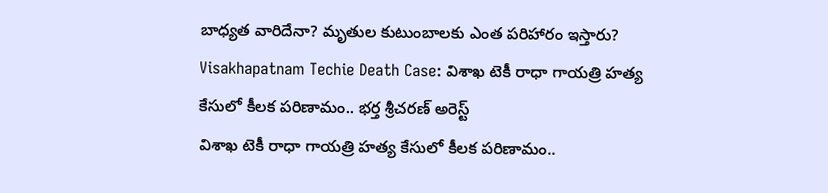బాధ్యత వారిదేనా? మృతుల కుటుంబాలకు ఎంత పరిహారం ఇస్తారు?
Visakhapatnam Techie Death Case: విశాఖ టెకీ రాధా గాయత్రి హత్య కేసులో కీలక పరిణామం.. భర్త శ్రీచరణ్‌ అరెస్ట్
విశాఖ టెకీ రాధా గాయత్రి హత్య కేసులో కీలక పరిణామం..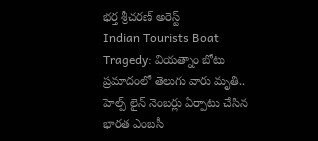భర్త శ్రీచరణ్‌ అరెస్ట్
Indian Tourists Boat Tragedy: వియత్నాం బోటు ప్రమాదంలో తెలుగు వారు మృతి.. హెల్ప్ లైన్ నెంబర్లు ఏర్పాటు చేసిన భారత ఎంబసీ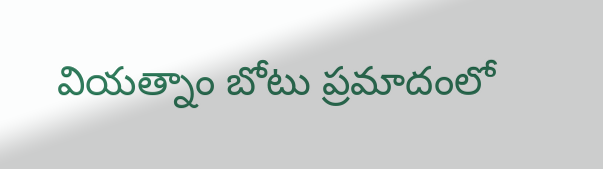వియత్నాం బోటు ప్రమాదంలో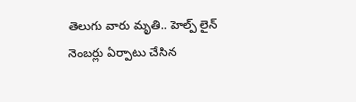తెలుగు వారు మృతి.. హెల్ప్ లైన్ నెంబర్లు ఏర్పాటు చేసిన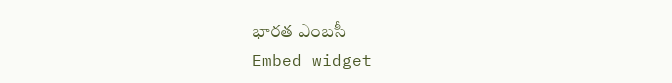భారత ఎంబసీ
Embed widget